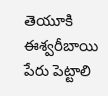తెయూకి ఈశ్వరీబాయి పేరు పెట్టాలి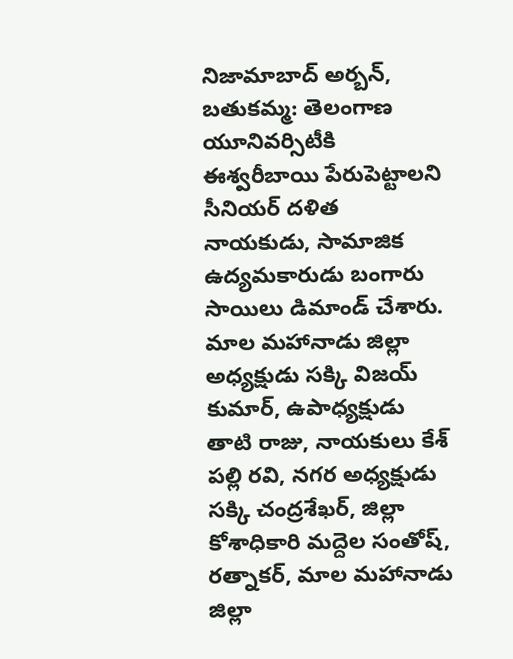నిజామాబాద్ అర్బన్, బతుకమ్మ: తెలంగాణ యూనివర్సిటీకి ఈశ్వరీబాయి పేరుపెట్టాలని సీనియర్ దళిత నాయకుడు, సామాజిక ఉద్యమకారుడు బంగారు సాయిలు డిమాండ్ చేశారు. మాల మహానాడు జిల్లా అధ్యక్షుడు సక్కి విజయ్ కుమార్, ఉపాధ్యక్షుడు తాటి రాజు, నాయకులు కేశ్ పల్లి రవి, నగర అధ్యక్షుడు సక్కి చంద్రశేఖర్, జిల్లా కోశాధికారి మద్దెల సంతోష్, రత్నాకర్, మాల మహానాడు జిల్లా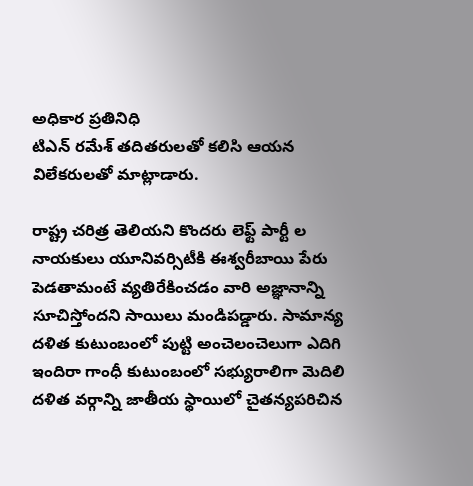అధికార ప్రతినిధి
టిఎన్ రమేశ్ తదితరులతో కలిసి ఆయన విలేకరులతో మాట్లాడారు.

రాష్ట్ర చరిత్ర తెలియని కొందరు లెఫ్ట్ పార్టీ ల నాయకులు యూనివర్సిటీకి ఈశ్వరీబాయి పేరు పెడతామంటే వ్యతిరేకించడం వారి అజ్ఞానాన్ని సూచిస్తోందని సాయిలు మండిపడ్డారు. సామాన్య దళిత కుటుంబంలో పుట్టి అంచెలంచెలుగా ఎదిగి ఇందిరా గాంధీ కుటుంబంలో సభ్యురాలిగా మెదిలి దళిత వర్గాన్ని జాతీయ స్థాయిలో చైతన్యపరిచిన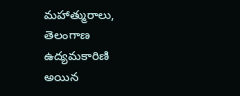మహాత్మురాలు, తెలంగాణ ఉద్యమకారిణి అయిన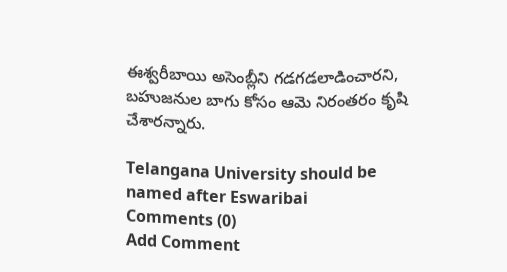ఈశ్వరీబాయి అసెంబ్లీని గడగడలాడించారని, బహుజనుల బాగు కోసం ఆమె నిరంతరం కృషి చేశారన్నారు.

Telangana University should be named after Eswaribai
Comments (0)
Add Comment